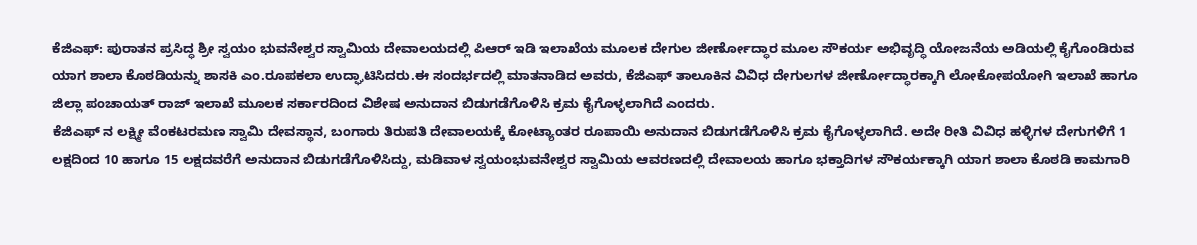ಕೆಜಿಎಫ್: ಪುರಾತನ ಪ್ರಸಿದ್ಧ ಶ್ರೀ ಸ್ವಯಂ ಭುವನೇಶ್ವರ ಸ್ವಾಮಿಯ ದೇವಾಲಯದಲ್ಲಿ ಪಿಆರ್ ಇಡಿ ಇಲಾಖೆಯ ಮೂಲಕ ದೇಗುಲ ಜೀರ್ಣೋದ್ಧಾರ ಮೂಲ ಸೌಕರ್ಯ ಅಭಿವೃದ್ಧಿ ಯೋಜನೆಯ ಅಡಿಯಲ್ಲಿ ಕೈಗೊಂಡಿರುವ ಯಾಗ ಶಾಲಾ ಕೊಠಡಿಯನ್ನು ಶಾಸಕಿ ಎಂ.ರೂಪಕಲಾ ಉದ್ಘಾಟಿಸಿದರು.ಈ ಸಂದರ್ಭದಲ್ಲಿ ಮಾತನಾಡಿದ ಅವರು, ಕೆಜಿಎಫ್ ತಾಲೂಕಿನ ವಿವಿಧ ದೇಗುಲಗಳ ಜೀರ್ಣೋದ್ಧಾರಕ್ಕಾಗಿ ಲೋಕೋಪಯೋಗಿ ಇಲಾಖೆ ಹಾಗೂ ಜಿಲ್ಲಾ ಪಂಚಾಯತ್ ರಾಜ್ ಇಲಾಖೆ ಮೂಲಕ ಸರ್ಕಾರದಿಂದ ವಿಶೇಷ ಅನುದಾನ ಬಿಡುಗಡೆಗೊಳಿಸಿ ಕ್ರಮ ಕೈಗೊಳ್ಳಲಾಗಿದೆ ಎಂದರು.
ಕೆಜಿಎಫ್ ನ ಲಕ್ಷ್ಮೀ ವೆಂಕಟರಮಣ ಸ್ವಾಮಿ ದೇವಸ್ಥಾನ, ಬಂಗಾರು ತಿರುಪತಿ ದೇವಾಲಯಕ್ಕೆ ಕೋಟ್ಯಾಂತರ ರೂಪಾಯಿ ಅನುದಾನ ಬಿಡುಗಡೆಗೊಳಿಸಿ ಕ್ರಮ ಕೈಗೊಳ್ಳಲಾಗಿದೆ. ಅದೇ ರೀತಿ ವಿವಿಧ ಹಳ್ಳಿಗಳ ದೇಗುಗಳಿಗೆ 1 ಲಕ್ಷದಿಂದ 10 ಹಾಗೂ 15 ಲಕ್ಷದವರೆಗೆ ಅನುದಾನ ಬಿಡುಗಡೆಗೊಳಿಸಿದ್ದು, ಮಡಿವಾಳ ಸ್ವಯಂಭುವನೇಶ್ವರ ಸ್ವಾಮಿಯ ಆವರಣದಲ್ಲಿ ದೇವಾಲಯ ಹಾಗೂ ಭಕ್ತಾದಿಗಳ ಸೌಕರ್ಯಕ್ಕಾಗಿ ಯಾಗ ಶಾಲಾ ಕೊಠಡಿ ಕಾಮಗಾರಿ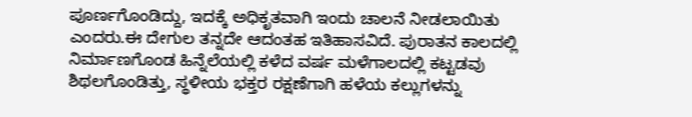ಪೂರ್ಣಗೊಂಡಿದ್ದು, ಇದಕ್ಕೆ ಅಧಿಕೃತವಾಗಿ ಇಂದು ಚಾಲನೆ ನೀಡಲಾಯಿತು ಎಂದರು.ಈ ದೇಗುಲ ತನ್ನದೇ ಆದಂತಹ ಇತಿಹಾಸವಿದೆ. ಪುರಾತನ ಕಾಲದಲ್ಲಿ ನಿರ್ಮಾಣಗೊಂಡ ಹಿನ್ನೆಲೆಯಲ್ಲಿ ಕಳೆದ ವರ್ಷ ಮಳೆಗಾಲದಲ್ಲಿ ಕಟ್ಟಡವು ಶಿಥಲಗೊಂಡಿತ್ತು, ಸ್ಥಳೀಯ ಭಕ್ತರ ರಕ್ಷಣೆಗಾಗಿ ಹಳೆಯ ಕಲ್ಲುಗಳನ್ನು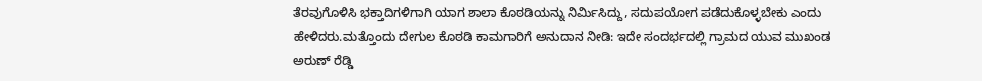ತೆರವುಗೊಳಿಸಿ ಭಕ್ತಾದಿಗಳಿಗಾಗಿ ಯಾಗ ಶಾಲಾ ಕೊಠಡಿಯನ್ನು ನಿರ್ಮಿಸಿದ್ದು, ಸದುಪಯೋಗ ಪಡೆದುಕೊಳ್ಳಬೇಕು ಎಂದು ಹೇಳಿದರು.ಮತ್ತೊಂದು ದೇಗುಲ ಕೊಠಡಿ ಕಾಮಗಾರಿಗೆ ಅನುದಾನ ನೀಡಿ: ಇದೇ ಸಂದರ್ಭದಲ್ಲಿ ಗ್ರಾಮದ ಯುವ ಮುಖಂಡ ಅರುಣ್ ರೆಡ್ಡಿ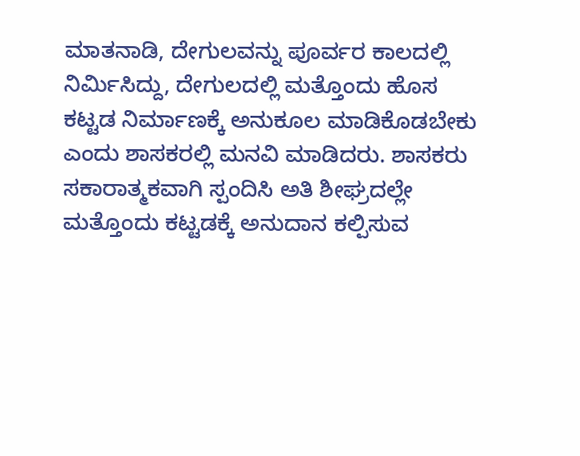ಮಾತನಾಡಿ, ದೇಗುಲವನ್ನು ಪೂರ್ವರ ಕಾಲದಲ್ಲಿ ನಿರ್ಮಿಸಿದ್ದು, ದೇಗುಲದಲ್ಲಿ ಮತ್ತೊಂದು ಹೊಸ ಕಟ್ಟಡ ನಿರ್ಮಾಣಕ್ಕೆ ಅನುಕೂಲ ಮಾಡಿಕೊಡಬೇಕು ಎಂದು ಶಾಸಕರಲ್ಲಿ ಮನವಿ ಮಾಡಿದರು. ಶಾಸಕರು ಸಕಾರಾತ್ಮಕವಾಗಿ ಸ್ಪಂದಿಸಿ ಅತಿ ಶೀಘ್ರದಲ್ಲೇ ಮತ್ತೊಂದು ಕಟ್ಟಡಕ್ಕೆ ಅನುದಾನ ಕಲ್ಪಿಸುವ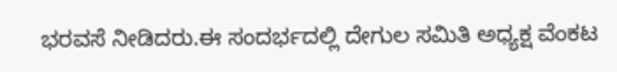ಭರವಸೆ ನೀಡಿದರು.ಈ ಸಂದರ್ಭದಲ್ಲಿ ದೇಗುಲ ಸಮಿತಿ ಅಧ್ಯಕ್ಷ ವೆಂಕಟ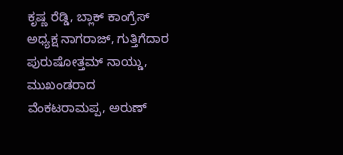ಕೃಷ್ಣ ರೆಡ್ಡಿ, ಬ್ಲಾಕ್ ಕಾಂಗ್ರೆಸ್ ಅಧ್ಯಕ್ಷ ನಾಗರಾಜ್, ಗುತ್ತಿಗೆದಾರ ಪುರುಷೋತ್ತಮ್ ನಾಯ್ಡು, ಮುಖಂಡರಾದ ವೆಂಕಟರಾಮಪ್ಪ, ಅರುಣ್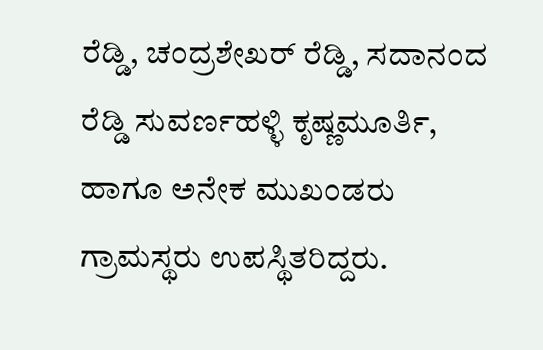ರೆಡ್ಡಿ, ಚಂದ್ರಶೇಖರ್ ರೆಡ್ಡಿ, ಸದಾನಂದ ರೆಡ್ಡಿ ಸುವರ್ಣಹಳ್ಳಿ ಕೃಷ್ಣಮೂರ್ತಿ, ಹಾಗೂ ಅನೇಕ ಮುಖಂಡರು ಗ್ರಾಮಸ್ಥರು ಉಪಸ್ಥಿತರಿದ್ದರು.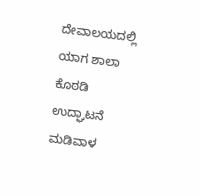ದೇವಾಲಯದಲ್ಲಿ ಯಾಗ ಶಾಲಾ ಕೊಠಡಿ ಉದ್ಘಾಟನೆ ಮಡಿವಾಳ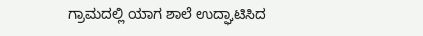ಗ್ರಾಮದಲ್ಲಿ ಯಾಗ ಶಾಲೆ ಉದ್ಘಾಟಿಸಿದ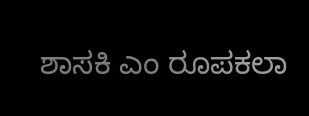ಶಾಸಕಿ ಎಂ ರೂಪಕಲಾ